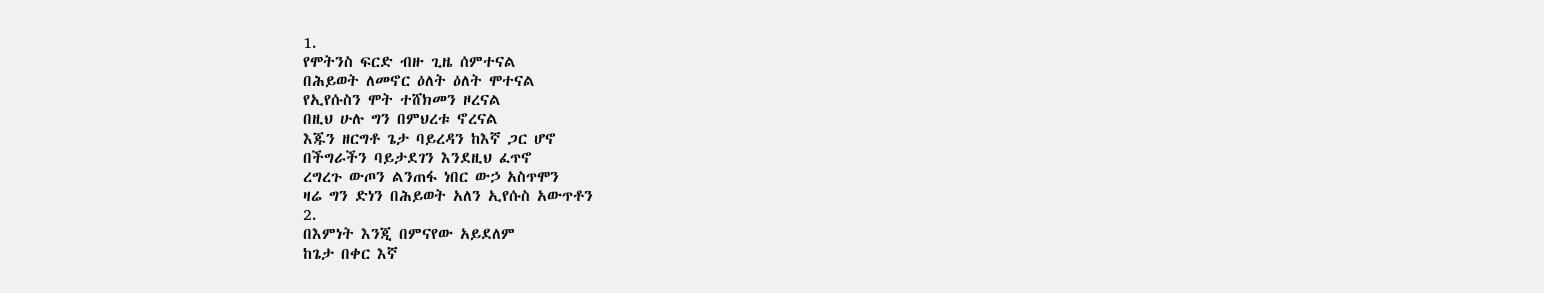1.
የሞትንስ ፍርድ ብዙ ጊዜ ሰምተናል
በሕይወት ለመኖር ዕለት ዕለት ሞተናል
የኢየሱስን ሞት ተሸክመን ዞረናል
በዚህ ሁሉ ግን በምህረቱ ኖረናል
እጁን ዘርግቶ ጌታ ባይረዳን ከእኛ ጋር ሆኖ
በችግራችን ባይታደገን እንደዚህ ፈጥኖ
ረግረጉ ውጦን ልንጠፋ ነበር ውኃ አስጥሞን
ዛሬ ግን ድነን በሕይወት አለን ኢየሱስ አውጥቶን
2.
በእምነት እንጂ በምናየው አይደለም
ከጌታ በቀር እኛ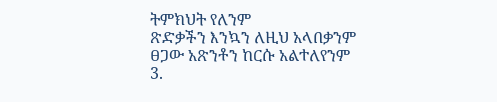ትምክህት የለንም
ጽድቃችን እንኳን ለዚህ አላበቃንም
ፀጋው አጽንቶን ከርሱ አልተለየንም
3.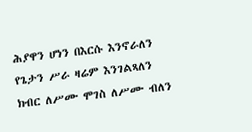ሕያዋን ሆነን በእርሱ እንኖራለን
የጌታን ሥራ ዛሬም እንገልጻለን
ክብር ለሥሙ ሞገስ ለሥሙ ብለን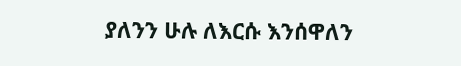ያለንን ሁሉ ለእርሱ እንሰዋለን